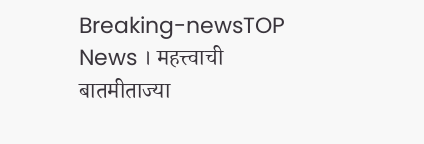Breaking-newsTOP News । महत्त्वाची बातमीताज्या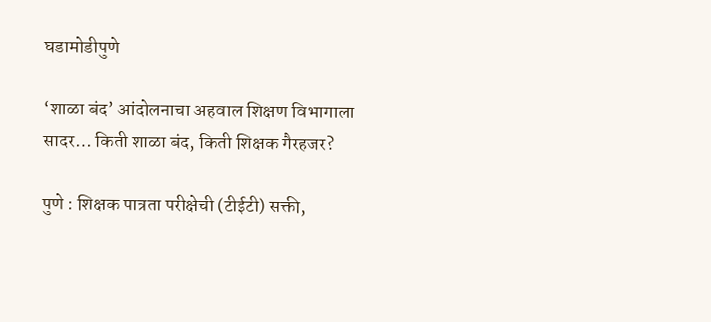घडामोडीपुणे

‘शाळा बंद’ आंदोलनाचा अहवाल शिक्षण विभागाला सादर… किती शाळा बंद, किती शिक्षक गैरहजर?

पुणे : शिक्षक पात्रता परीक्षेची (टीईटी) सक्ती,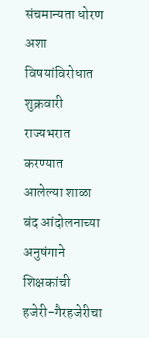संचमान्यता धोरण अशा विषयांविरोधात शुक्रवारी राज्यभरात करण्यात आलेल्या शाळा बंद आंदोलनाच्या अनुषंगाने शिक्षकांची हजेरी-गैरहजेरीचा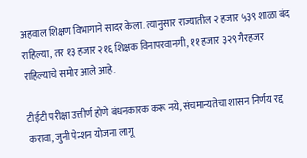अहवाल शिक्षण विभागाने सादर केला. त्यानुसार राज्यातील २ हजार ५३९ शाळा बंद राहिल्या, तर १३ हजार २१६ शिक्षक विनापरवानगी, ११ हजार ३२९ गैरहजर राहिल्याचे समोर आले आहे.

टीईटी परीक्षा उत्तीर्ण होणे बंधनकारक करू नये, संचमान्यतेचा शासन निर्णय रद्द करावा, जुनी पेन्शन योजना लागू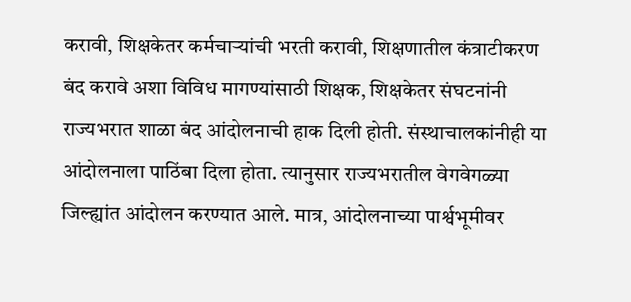करावी, शिक्षकेतर कर्मचाऱ्यांची भरती करावी, शिक्षणातील कंत्राटीकरण बंद करावे अशा विविध मागण्यांसाठी शिक्षक, शिक्षकेतर संघटनांनी राज्यभरात शाळा बंद आंदोलनाची हाक दिली होती. संस्थाचालकांनीही या आंदोलनाला पाठिंबा दिला होता. त्यानुसार राज्यभरातील वेगवेगळ्या जिल्ह्यांत आंदोलन करण्यात आले. मात्र, आंदोलनाच्या पार्श्वभूमीवर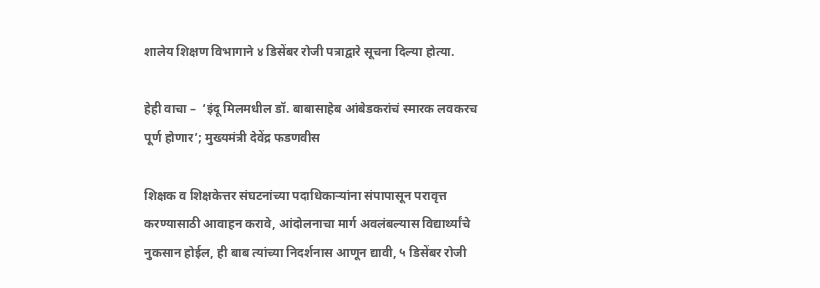शालेय शिक्षण विभागाने ४ डिसेंबर रोजी पत्राद्वारे सूचना दिल्या होत्या.

हेही वाचा –  ‘इंदू मिलमधील डॉ. बाबासाहेब आंबेडकरांचं स्मारक लवकरच पूर्ण होणार’; मुख्यमंत्री देवेंद्र फडणवीस

शिक्षक व शिक्षकेत्तर संघटनांच्या पदाधिकाऱ्यांना संपापासून परावृत्त करण्यासाठी आवाहन करावे, आंदोलनाचा मार्ग अवलंबल्यास विद्यार्थ्यांचे नुकसान होईल, ही बाब त्यांच्या निदर्शनास आणून द्यावी, ५ डिसेंबर रोजी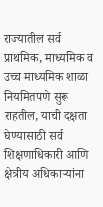राज्यातील सर्व प्राथमिक, माध्यमिक व उच्च माध्यमिक शाळा नियमितपणे सुरू राहतील, याची दक्षता घेण्यासाठी सर्व शिक्षणाधिकारी आणि क्षेत्रीय अधिकाऱ्यांना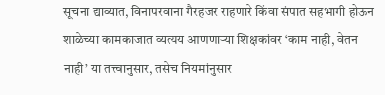सूचना द्याव्यात, विनापरवाना गैरहजर राहणारे किंवा संपात सहभागी होऊन शाळेच्या कामकाजात व्यत्यय आणणाऱ्या शिक्षकांवर ‘काम नाही, वेतन नाही’ या तत्त्वानुसार, तसेच नियमांनुसार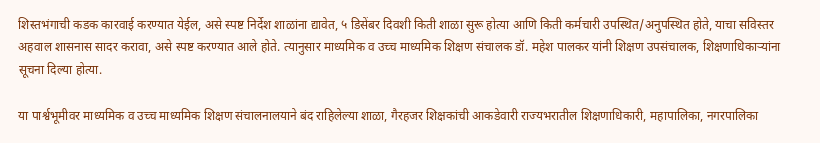शिस्तभंगाची कडक कारवाई करण्यात येईल, असे स्पष्ट निर्देश शाळांना द्यावेत, ५ डिसेंबर दिवशी किती शाळा सुरू होत्या आणि किती कर्मचारी उपस्थित/अनुपस्थित होते, याचा सविस्तर अहवाल शासनास सादर करावा, असे स्पष्ट करण्यात आले होते. त्यानुसार माध्यमिक व उच्च माध्यमिक शिक्षण संचालक डॉ. महेश पालकर यांनी शिक्षण उपसंचालक, शिक्षणाधिकाऱ्यांना सूचना दिल्या होत्या.

या पार्श्वभूमीवर माध्यमिक व उच्च माध्यमिक शिक्षण संचालनालयाने बंद राहिलेल्या शाळा, गैरहजर शिक्षकांची आकडेवारी राज्यभरातील शिक्षणाधिकारी, महापालिका, नगरपालिका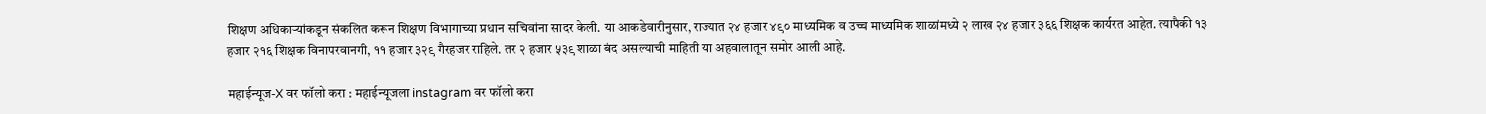शिक्षण अधिकाऱ्यांकडून संकलित करून शिक्षण विभागाच्या प्रधान सचिवांना सादर केली. या आकडेवारीनुसार, राज्यात २४ हजार ४९० माध्यमिक व उच्च माध्यमिक शाळांमध्ये २ लाख २४ हजार ३६६ शिक्षक कार्यरत आहेत. त्यापैकी १३ हजार २१६ शिक्षक विनापरवानगी, ११ हजार ३२९ गैरहजर राहिले. तर २ हजार ५३९ शाळा बंद असल्याची माहिती या अहवालातून समोर आली आहे.

महाईन्यूज-X वर फॉलो करा : महाईन्यूजला instagram वर फॉलो करा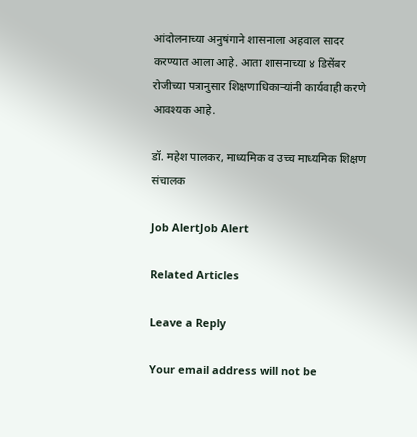आंदोलनाच्या अनुषंगाने शासनाला अहवाल सादर करण्यात आला आहे. आता शासनाच्या ४ डिसेंबर रोजीच्या पत्रानुसार शिक्षणाधिकाऱ्यांनी कार्यवाही करणे आवश्यक आहे.

डॉ. महेश पालकर, माध्यमिक व उच्च माध्यमिक शिक्षण संचालक

Job AlertJob Alert

Related Articles

Leave a Reply

Your email address will not be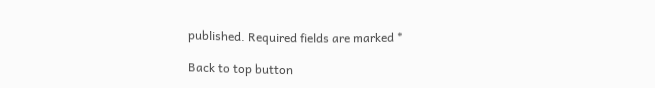published. Required fields are marked *

Back to top button